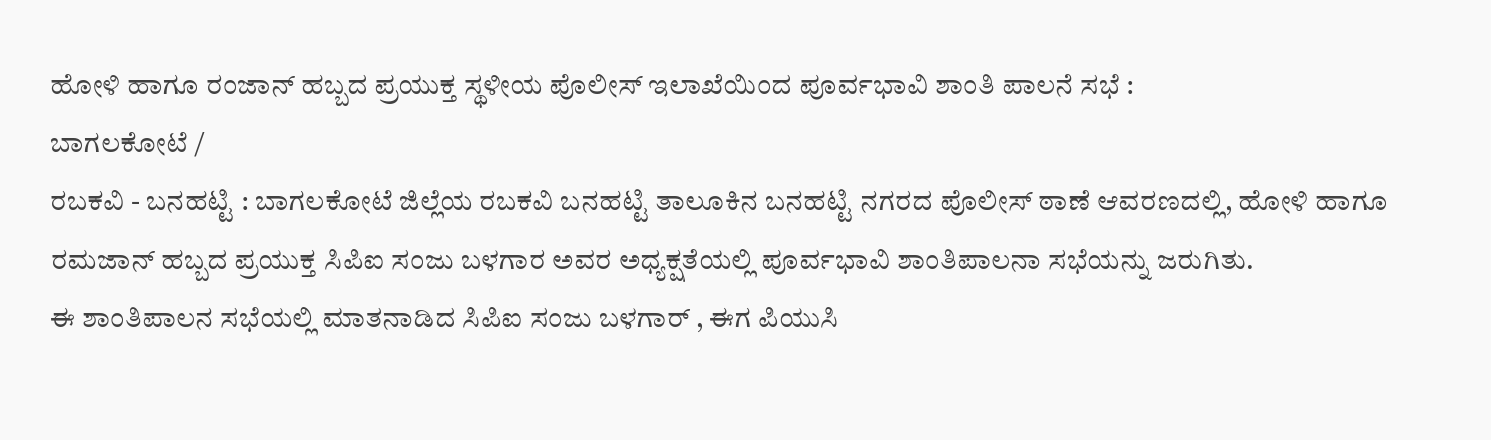ಹೋಳಿ ಹಾಗೂ ರಂಜಾನ್ ಹಬ್ಬದ ಪ್ರಯುಕ್ತ ಸ್ಥಳೀಯ ಪೊಲೀಸ್ ಇಲಾಖೆಯಿಂದ ಪೂರ್ವಭಾವಿ ಶಾಂತಿ ಪಾಲನೆ ಸಭೆ :
ಬಾಗಲಕೋಟೆ /
ರಬಕವಿ - ಬನಹಟ್ಟಿ : ಬಾಗಲಕೋಟೆ ಜಿಲ್ಲೆಯ ರಬಕವಿ ಬನಹಟ್ಟಿ ತಾಲೂಕಿನ ಬನಹಟ್ಟಿ ನಗರದ ಪೊಲೀಸ್ ಠಾಣೆ ಆವರಣದಲ್ಲಿ, ಹೋಳಿ ಹಾಗೂ ರಮಜಾನ್ ಹಬ್ಬದ ಪ್ರಯುಕ್ತ ಸಿಪಿಐ ಸಂಜು ಬಳಗಾರ ಅವರ ಅಧ್ಯಕ್ಷತೆಯಲ್ಲಿ ಪೂರ್ವಭಾವಿ ಶಾಂತಿಪಾಲನಾ ಸಭೆಯನ್ನು ಜರುಗಿತು.
ಈ ಶಾಂತಿಪಾಲನ ಸಭೆಯಲ್ಲಿ ಮಾತನಾಡಿದ ಸಿಪಿಐ ಸಂಜು ಬಳಗಾರ್ , ಈಗ ಪಿಯುಸಿ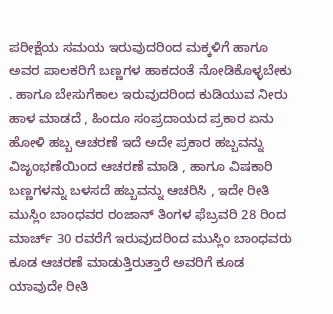ಪರೀಕ್ಷೆಯ ಸಮಯ ಇರುವುದರಿಂದ ಮಕ್ಕಳಿಗೆ ಹಾಗೂ ಅವರ ಪಾಲಕರಿಗೆ ಬಣ್ಣಗಳ ಹಾಕದಂತೆ ನೋಡಿಕೊಳ್ಳಬೇಕು . ಹಾಗೂ ಬೇಸುಗೆಕಾಲ ಇರುವುದರಿಂದ ಕುಡಿಯುವ ನೀರು ಹಾಳ ಮಾಡದೆ , ಹಿಂದೂ ಸಂಪ್ರದಾಯದ ಪ್ರಕಾರ ಏನು ಹೋಳಿ ಹಬ್ಬ ಆಚರಣೆ ಇದೆ ಅದೇ ಪ್ರಕಾರ ಹಬ್ಬವನ್ನು ವಿಜೃಂಭಣೆಯಿಂದ ಆಚರಣೆ ಮಾಡಿ , ಹಾಗೂ ವಿಷಕಾರಿ ಬಣ್ಣಗಳನ್ನು ಬಳಸದೆ ಹಬ್ಬವನ್ನು ಆಚರಿಸಿ , ಇದೇ ರೀತಿ ಮುಸ್ಲಿಂ ಬಾಂಧವರ ರಂಜಾನ್ ತಿಂಗಳ ಫೆಬ್ರವರಿ 28 ರಿಂದ ಮಾರ್ಚ್ 30 ರವರೆಗೆ ಇರುವುದರಿಂದ ಮುಸ್ಲಿಂ ಬಾಂಧವರು ಕೂಡ ಆಚರಣೆ ಮಾಡುತ್ತಿರುತ್ತಾರೆ ಅವರಿಗೆ ಕೂಡ ಯಾವುದೇ ರೀತಿ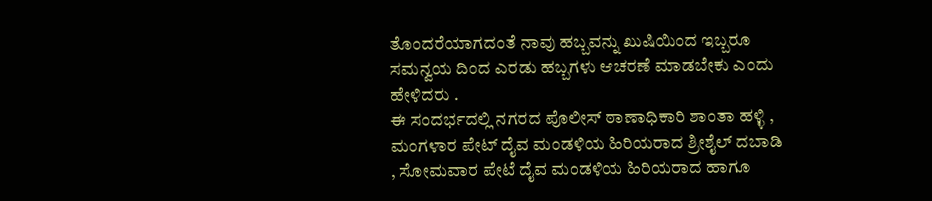ತೊಂದರೆಯಾಗದಂತೆ ನಾವು ಹಬ್ಬವನ್ನು ಖುಷಿಯಿಂದ ಇಬ್ಬರೂ ಸಮನ್ವಯ ದಿಂದ ಎರಡು ಹಬ್ಬಗಳು ಆಚರಣೆ ಮಾಡಬೇಕು ಎಂದು ಹೇಳಿದರು .
ಈ ಸಂದರ್ಭದಲ್ಲಿ ನಗರದ ಪೊಲೀಸ್ ಠಾಣಾಧಿಕಾರಿ ಶಾಂತಾ ಹಳ್ಳಿ , ಮಂಗಳಾರ ಪೇಟ್ ದೈವ ಮಂಡಳಿಯ ಹಿರಿಯರಾದ ಶ್ರೀಶೈಲ್ ದಬಾಡಿ , ಸೋಮವಾರ ಪೇಟೆ ದೈವ ಮಂಡಳಿಯ ಹಿರಿಯರಾದ ಹಾಗೂ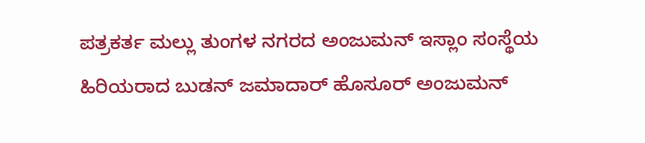ಪತ್ರಕರ್ತ ಮಲ್ಲು ತುಂಗಳ ನಗರದ ಅಂಜುಮನ್ ಇಸ್ಲಾಂ ಸಂಸ್ಥೆಯ ಹಿರಿಯರಾದ ಬುಡನ್ ಜಮಾದಾರ್ ಹೊಸೂರ್ ಅಂಜುಮನ್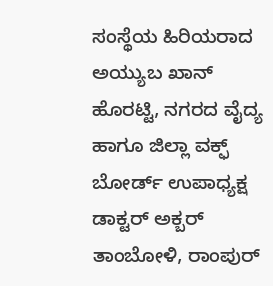ಸಂಸ್ಥೆಯ ಹಿರಿಯರಾದ ಅಯ್ಯುಬ ಖಾನ್ ಹೊರಟ್ಟಿ, ನಗರದ ವೈದ್ಯ ಹಾಗೂ ಜಿಲ್ಲಾ ವಕ್ಫ್ ಬೋರ್ಡ್ ಉಪಾಧ್ಯಕ್ಷ ಡಾಕ್ಟರ್ ಅಕ್ಬರ್ ತಾಂಬೋಳಿ, ರಾಂಪುರ್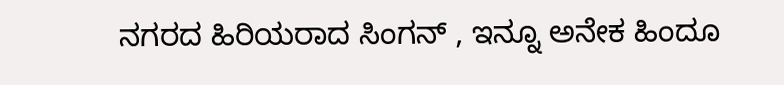ನಗರದ ಹಿರಿಯರಾದ ಸಿಂಗನ್ , ಇನ್ನೂ ಅನೇಕ ಹಿಂದೂ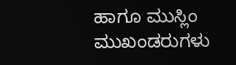ಹಾಗೂ ಮುಸ್ಲಿಂ ಮುಖಂಡರುಗಳು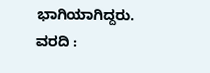ಭಾಗಿಯಾಗಿದ್ದರು.
ವರದಿ :